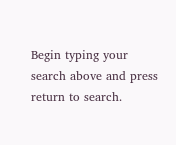Begin typing your search above and press return to search.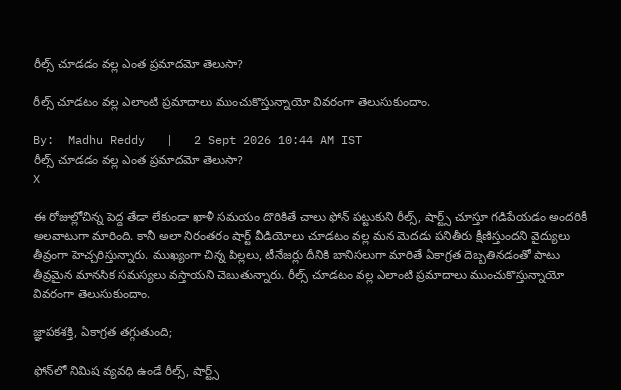రీల్స్ చూడడం వల్ల ఎంత ప్రమాదమో తెలుసా?

రీల్స్ చూడటం వల్ల ఎలాంటి ప్రమాదాలు ముంచుకొస్తున్నాయో వివరంగా తెలుసుకుందాం.

By:  Madhu Reddy   |   2 Sept 2026 10:44 AM IST
రీల్స్ చూడడం వల్ల ఎంత ప్రమాదమో తెలుసా?
X

ఈ రోజుల్లోచిన్న పెద్ద తేడా లేకుండా ఖాళీ సమయం దొరికితే చాలు ఫోన్ పట్టుకుని రీల్స్, షార్ట్స్ చూస్తూ గడిపేయడం అందరికీ అలవాటుగా మారింది. కానీ అలా నిరంతరం షార్ట్ వీడియోలు చూడటం వల్ల మన మెదడు పనితీరు క్షీణిస్తుందని వైద్యులు తీవ్రంగా హెచ్చరిస్తున్నారు. ముఖ్యంగా చిన్న పిల్లలు, టీనేజర్లు దీనికి బానిసలుగా మారితే ఏకాగ్రత దెబ్బతినడంతో పాటు తీవ్రమైన మానసిక సమస్యలు వస్తాయని చెబుతున్నారు. రీల్స్ చూడటం వల్ల ఎలాంటి ప్రమాదాలు ముంచుకొస్తున్నాయో వివరంగా తెలుసుకుందాం.

జ్ఞాపకశక్తి, ఏకాగ్రత తగ్గుతుంది;

ఫోన్‌లో నిమిష వ్యవధి ఉండే రీల్స్, షార్ట్స్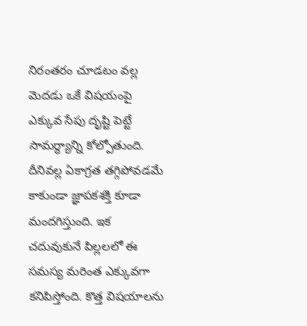నిరంతరం చూడటం వల్ల మెదడు ఒకే విషయంపై ఎక్కువ సేపు దృష్టి పెట్టే సామర్థ్యాన్ని కోల్పోతుంది. దీనివల్ల ఏకాగ్రత తగ్గిపోవడమే కాకుండా జ్ఞాపకశక్తి కూడా మందగిస్తుంది. ఇక చదువుకునే పిల్లలలో ఈ సమస్య మరింత ఎక్కువగా కనిపిస్తోంది. కొత్త విషయాలను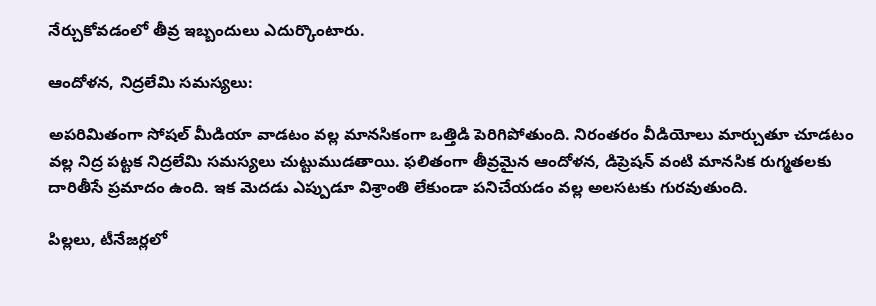నేర్చుకోవడంలో తీవ్ర ఇబ్బందులు ఎదుర్కొంటారు.

ఆందోళన, నిద్రలేమి సమస్యలు:

అపరిమితంగా సోషల్ మీడియా వాడటం వల్ల మానసికంగా ఒత్తిడి పెరిగిపోతుంది. నిరంతరం వీడియోలు మార్చుతూ చూడటం వల్ల నిద్ర పట్టక నిద్రలేమి సమస్యలు చుట్టుముడతాయి. ఫలితంగా తీవ్రమైన ఆందోళన, డిప్రెషన్ వంటి మానసిక రుగ్మతలకు దారితీసే ప్రమాదం ఉంది. ఇక మెదడు ఎప్పుడూ విశ్రాంతి లేకుండా పనిచేయడం వల్ల అలసటకు గురవుతుంది.

పిల్లలు, టీనేజర్లలో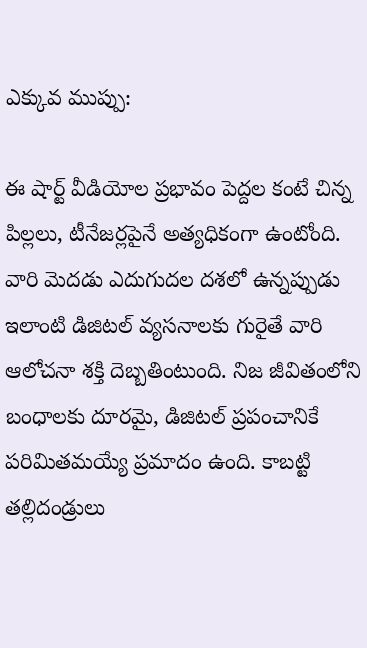ఎక్కువ ముప్పు:

ఈ షార్ట్ వీడియోల ప్రభావం పెద్దల కంటే చిన్న పిల్లలు, టీనేజర్లపైనే అత్యధికంగా ఉంటోంది. వారి మెదడు ఎదుగుదల దశలో ఉన్నప్పుడు ఇలాంటి డిజిటల్ వ్యసనాలకు గురైతే వారి ఆలోచనా శక్తి దెబ్బతింటుంది. నిజ జీవితంలోని బంధాలకు దూరమై, డిజిటల్ ప్రపంచానికే పరిమితమయ్యే ప్రమాదం ఉంది. కాబట్టి తల్లిదండ్రులు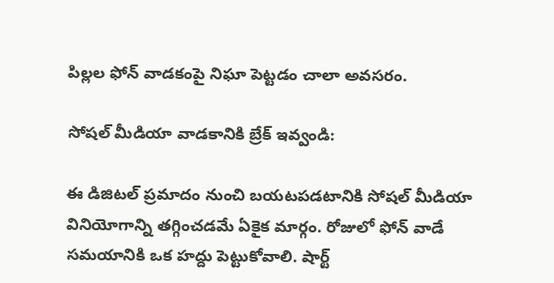పిల్లల ఫోన్ వాడకంపై నిఘా పెట్టడం చాలా అవసరం.

సోషల్ మీడియా వాడకానికి బ్రేక్ ఇవ్వండి:

ఈ డిజిటల్ ప్రమాదం నుంచి బయటపడటానికి సోషల్ మీడియా వినియోగాన్ని తగ్గించడమే ఏకైక మార్గం. రోజులో ఫోన్ వాడే సమయానికి ఒక హద్దు పెట్టుకోవాలి. షార్ట్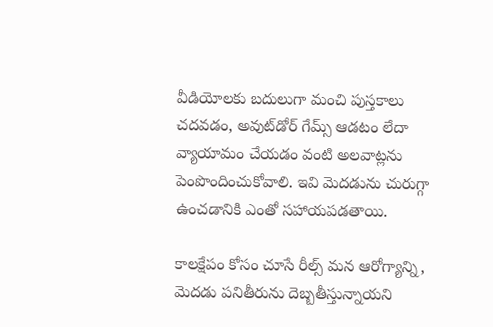వీడియోలకు బదులుగా మంచి పుస్తకాలు చదవడం, అవుట్‌డోర్ గేమ్స్ ఆడటం లేదా వ్యాయామం చేయడం వంటి అలవాట్లను పెంపొందించుకోవాలి. ఇవి మెదడును చురుగ్గా ఉంచడానికి ఎంతో సహాయపడతాయి.

కాలక్షేపం కోసం చూసే రీల్స్ మన ఆరోగ్యాన్ని, మెదడు పనితీరును దెబ్బతీస్తున్నాయని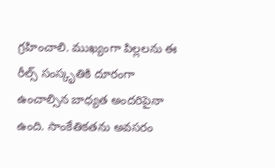గ్రహించాలి. ముఖ్యంగా పిల్లలను ఈ రీల్స్ సంస్కృతికి దూరంగా ఉంచాల్సిన బాధ్యత అందరిపైనా ఉంది. సాంకేతికతను అవసరం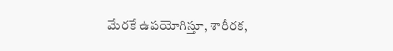మేరకే ఉపయోగిస్తూ, శారీరక,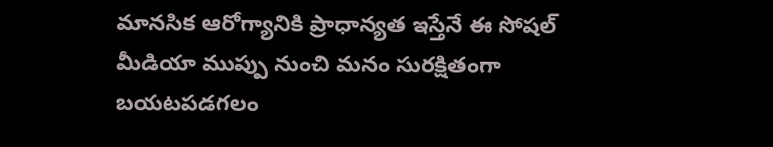మానసిక ఆరోగ్యానికి ప్రాధాన్యత ఇస్తేనే ఈ సోషల్ మీడియా ముప్పు నుంచి మనం సురక్షితంగా బయటపడగలం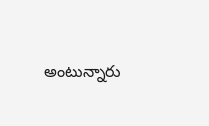అంటున్నారు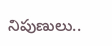నిపుణులు..